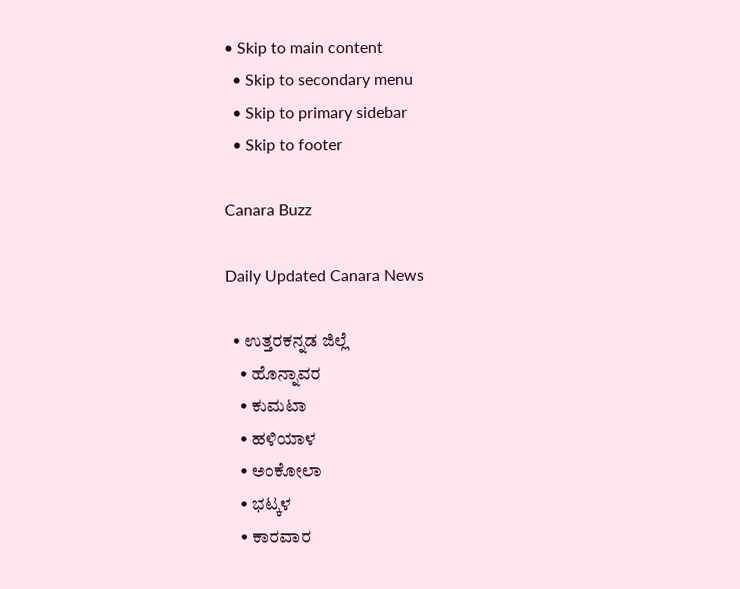• Skip to main content
  • Skip to secondary menu
  • Skip to primary sidebar
  • Skip to footer

Canara Buzz

Daily Updated Canara News

  • ಉತ್ತರಕನ್ನಡ ಜಿಲ್ಲೆ
    • ಹೊನ್ನಾವರ
    • ಕುಮಟಾ
    • ಹಳಿಯಾಳ
    • ಅಂಕೋಲಾ
    • ಭಟ್ಕಳ
    • ಕಾರವಾರ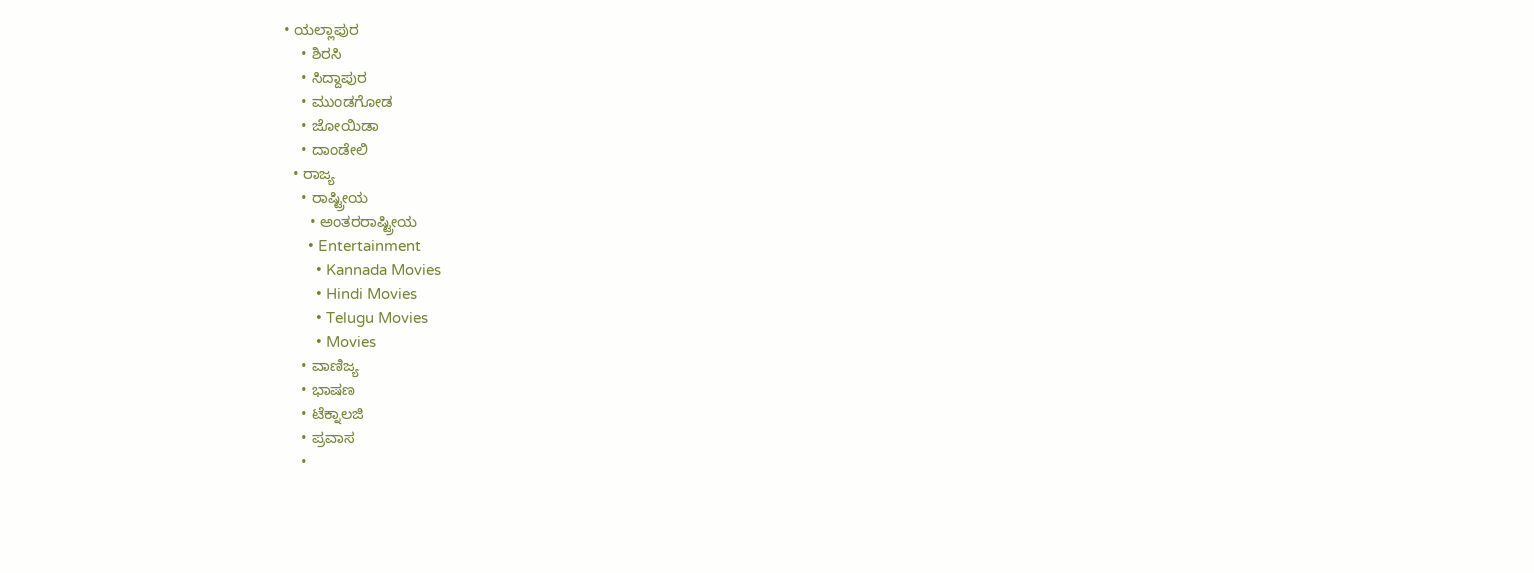• ಯಲ್ಲಾಪುರ
    • ಶಿರಸಿ
    • ಸಿದ್ದಾಪುರ
    • ಮುಂಡಗೋಡ
    • ಜೋಯಿಡಾ
    • ದಾಂಡೇಲಿ
  • ರಾಜ್ಯ
    • ರಾಷ್ಟ್ರೀಯ
      • ಅಂತರರಾಷ್ಟ್ರೀಯ
      • Entertainment
        • Kannada Movies
        • Hindi Movies
        • Telugu Movies
        • Movies
    • ವಾಣಿಜ್ಯ
    • ಭಾಷಣ
    • ಟೆಕ್ನಾಲಜಿ
    • ಪ್ರವಾಸ
    •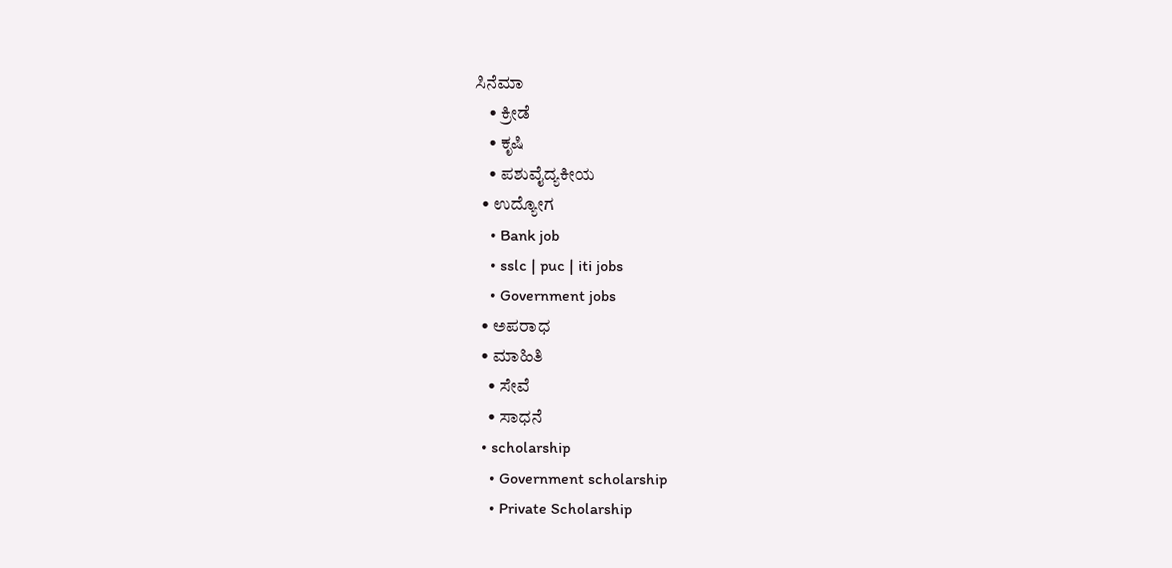ಸಿನೆಮಾ
    • ಕ್ರೀಡೆ
    • ಕೃಷಿ
    • ಪಶುವೈದ್ಯಕೀಯ
  • ಉದ್ಯೋಗ
    • Bank job
    • sslc | puc | iti jobs
    • Government jobs
  • ಅಪರಾಧ
  • ಮಾಹಿತಿ
    • ಸೇವೆ
    • ಸಾಧನೆ
  • scholarship
    • Government scholarship
    • Private Scholarship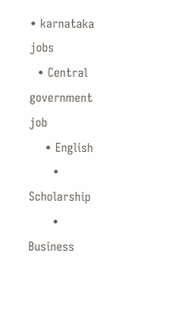• karnataka jobs
  • Central government job
    • English
      • Scholarship
      • Business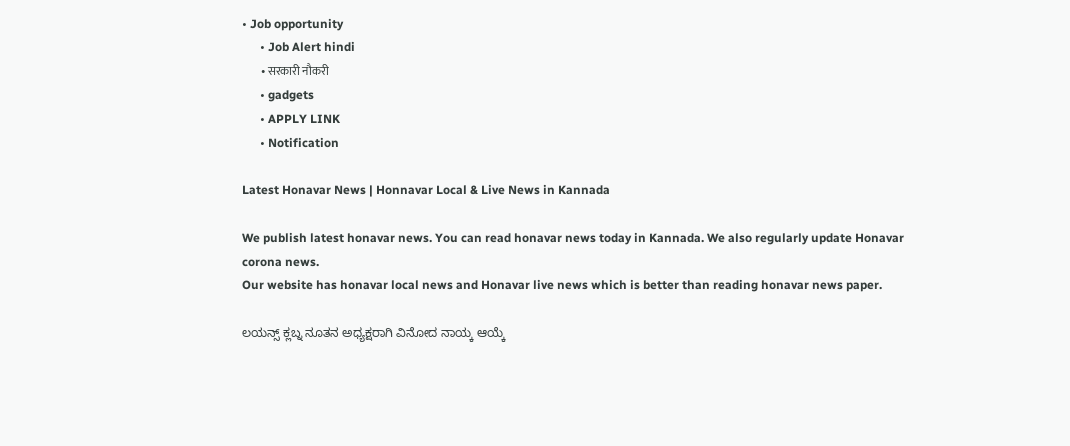• Job opportunity
      • Job Alert hindi
        • सरकारी नौकरी
      • gadgets
      • APPLY LINK
      • Notification

Latest Honavar News | Honnavar Local & Live News in Kannada

We publish latest honavar news. You can read honavar news today in Kannada. We also regularly update Honavar corona news.
Our website has honavar local news and Honavar live news which is better than reading honavar news paper.

ಲಯನ್ಸ್ ಕ್ಲಬ್ನ ನೂತನ ಅಧ್ಯಕ್ಷರಾಗಿ ವಿನೋದ ನಾಯ್ಕ ಆಯ್ಕೆ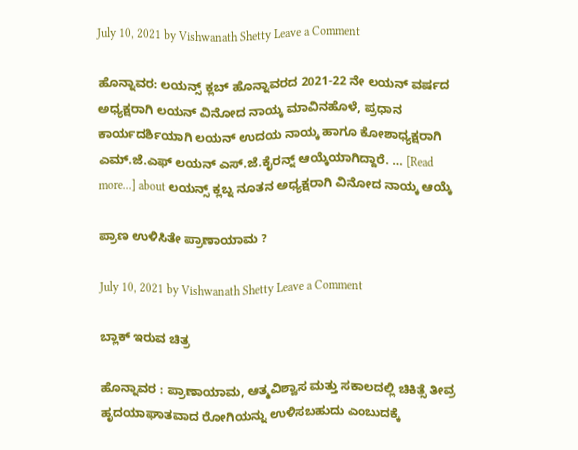July 10, 2021 by Vishwanath Shetty Leave a Comment

ಹೊನ್ನಾವರ: ಲಯನ್ಸ್ ಕ್ಲಬ್ ಹೊನ್ನಾವರದ 2021-22 ನೇ ಲಯನ್ ವರ್ಷದ ಅಧ್ಯಕ್ಷರಾಗಿ ಲಯನ್ ವಿನೋದ ನಾಯ್ಕ ಮಾವಿನಹೊಳೆ, ಪ್ರಧಾನ ಕಾರ್ಯದರ್ಶಿಯಾಗಿ ಲಯನ್ ಉದಯ ನಾಯ್ಕ ಹಾಗೂ ಕೋಶಾಧ್ಯಕ್ಷರಾಗಿ ಎಮ್.ಜೆ.ಎಫ್ ಲಯನ್ ಎಸ್.ಜೆ.ಕೈರನ್ನ್ ಆಯ್ಕೆಯಾಗಿದ್ದಾರೆ. … [Read more...] about ಲಯನ್ಸ್ ಕ್ಲಬ್ನ ನೂತನ ಅಧ್ಯಕ್ಷರಾಗಿ ವಿನೋದ ನಾಯ್ಕ ಆಯ್ಕೆ

ಪ್ರಾಣ ಉಳಿಸಿತೇ ಪ್ರಾಣಾಯಾಮ ?

July 10, 2021 by Vishwanath Shetty Leave a Comment

ಬ್ಲಾಕ್ ಇರುವ ಚಿತ್ರ

ಹೊನ್ನಾವರ : ಪ್ರಾಣಾಯಾಮ, ಆತ್ಮವಿಶ್ವಾಸ ಮತ್ತು ಸಕಾಲದಲ್ಲಿ ಚಿಕಿತ್ಸೆ ತೀವ್ರ ಹೃದಯಾಘಾತವಾದ ರೋಗಿಯನ್ನು ಉಳಿಸಬಹುದು ಎಂಬುದಕ್ಕೆ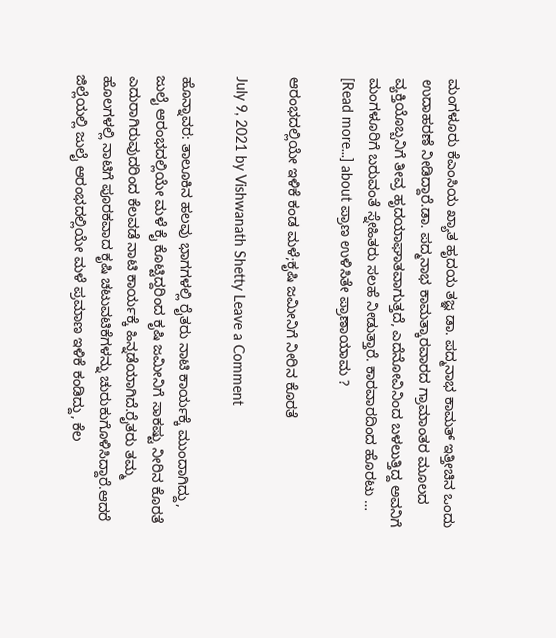ಮಂಗಳೂರು ಕೆಎಂಸಿಯ ಖ್ಯಾತ ಹೃದಯ ತಜ್ಞ ಡಾ. ಪದ್ಮನಾಭ ಕಾಮತ್ ಇತ್ತೀಚಿನ ಒಂದು ಉದಾಹರಣೆ ನೀಡಿದ್ದಾರೆ.ಡಾ. ಪದ್ಮನಾಭ ಕಾಮತ್ಕಾರವಾರದ ಗ್ರಾಮಾಂತರ ಮೂಲದ ವ್ಯಕ್ತಿಯೊಬ್ಬನಿಗೆ ತೀವ್ರ ಹೃದಯಾಘಾತವಾಗುತ್ತದೆ, ಎದೆನೋವಿನಿಂದ ಬಳಲುತ್ತಿದ್ದ ಅವನಿಗೆ ಮಂಗಳೂರಿಗೆ ಬರುವಂತೆ ಸ್ನೇಹಿತರು ಸಲಹೆ ನೀಡುತ್ತಾರೆ. ಕಾರವಾರದಿಂದ ಹೊರಟು … [Read more...] about ಪ್ರಾಣ ಉಳಿಸಿತೇ ಪ್ರಾಣಾಯಾಮ ?

ಆರಂಭದಲ್ಲಿಯೇ ಇಳಿಕೆ ಕಂಡ ಮಳೆ;ಕೃಷಿ ಜಮೀನಿಗೆ ನೀರಿನ ಕೊರತೆ

July 9, 2021 by Vishwanath Shetty Leave a Comment

ಹೊನ್ನಾವರ: ತಾಲೂಕಿನ ಹಲವು ಭಾಗಗಳಲ್ಲಿ ರೈತರು ನಾಟಿ ಕಾರ್ಯಕ್ಕೆ ಮುಂದಾಗಿದ್ದು, ಜುಲೈ ಆರಂಭದಲ್ಲಿಯೇ ಮಳೆ ಕೈ ಕೊಟ್ಟಿದ್ದರಿಂದ ಕೃಷಿ ಜಮೀನಿಗೆ ಸಾಕಷ್ಟು ನೀರಿನ ಕೊರತೆ ಎದುರಾಗಿರುವುದರಿಂದ ಕೆಲವಡೆ ನಾಟಿ ಕಾರ್ಯಕ್ಕೆ ಹಿನ್ನಡೆಯಾಗಿದೆ.ರೈತರು ತಮ್ಮ ಹೊಲಗಳಲ್ಲಿ ನಾಟಿಗೆ ಪೂರಕವಾದ ಕೃಷಿ ಚಟುವಟಿಕೆಗಳನ್ನು ಚುರುಕುಗೊಳಿಸಿದ್ದಾರೆ.ಆದರೆ ಜಿಲ್ಲೆಯಲ್ಲಿ ಜುಲೈ ಆರಂಭದಲ್ಲಿಯೇ ಮಳೆ ಪ್ರಮಾಣ ಇಳಿಕೆ ಕಂಡಿದ್ದು, ಕೆಲ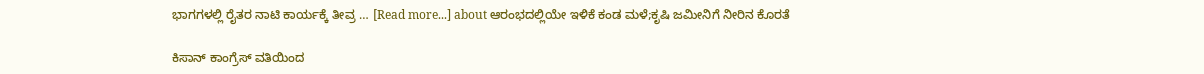ಭಾಗಗಳಲ್ಲಿ ರೈತರ ನಾಟಿ ಕಾರ್ಯಕ್ಕೆ ತೀವ್ರ … [Read more...] about ಆರಂಭದಲ್ಲಿಯೇ ಇಳಿಕೆ ಕಂಡ ಮಳೆ;ಕೃಷಿ ಜಮೀನಿಗೆ ನೀರಿನ ಕೊರತೆ

ಕಿಸಾನ್ ಕಾಂಗ್ರೆಸ್ ವತಿಯಿಂದ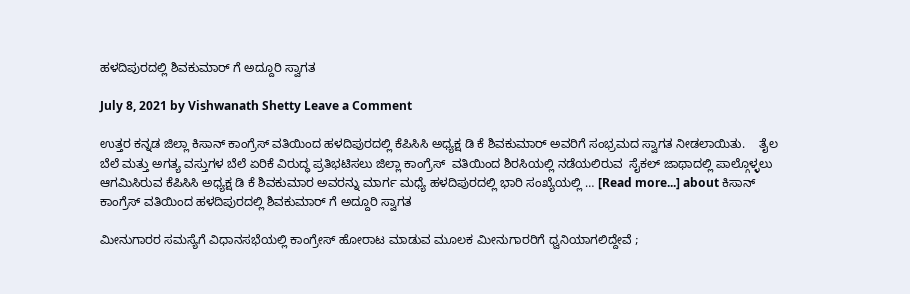ಹಳದಿಪುರದಲ್ಲಿ ಶಿವಕುಮಾರ್ ಗೆ ಅದ್ದೂರಿ ಸ್ವಾಗತ

July 8, 2021 by Vishwanath Shetty Leave a Comment

ಉತ್ತರ ಕನ್ನಡ ಜಿಲ್ಲಾ ಕಿಸಾನ್ ಕಾಂಗ್ರೆಸ್ ವತಿಯಿಂದ ಹಳದಿಪುರದಲ್ಲಿ ಕೆಪಿಸಿಸಿ ಅಧ್ಯಕ್ಷ ಡಿ ಕೆ ಶಿವಕುಮಾರ್ ಅವರಿಗೆ ಸಂಭ್ರಮದ ಸ್ವಾಗತ ನೀಡಲಾಯಿತು.    ತೈಲ ಬೆಲೆ ಮತ್ತು ಅಗತ್ಯ ವಸ್ತುಗಳ ಬೆಲೆ ಏರಿಕೆ ವಿರುದ್ಧ ಪ್ರತಿಭಟಿಸಲು ಜಿಲ್ಲಾ ಕಾಂಗ್ರೆಸ್  ವತಿಯಿಂದ ಶಿರಸಿಯಲ್ಲಿ ನಡೆಯಲಿರುವ  ಸೈಕಲ್ ಜಾಥಾದಲ್ಲಿ ಪಾಲ್ಗೊಳ್ಳಲು ಆಗಮಿಸಿರುವ ಕೆಪಿಸಿಸಿ ಅಧ್ಯಕ್ಷ ಡಿ ಕೆ ಶಿವಕುಮಾರ ಅವರನ್ನು ಮಾರ್ಗ ಮಧ್ಯೆ ಹಳದಿಪುರದಲ್ಲಿ ಭಾರಿ ಸಂಖ್ಯೆಯಲ್ಲಿ … [Read more...] about ಕಿಸಾನ್ ಕಾಂಗ್ರೆಸ್ ವತಿಯಿಂದ ಹಳದಿಪುರದಲ್ಲಿ ಶಿವಕುಮಾರ್ ಗೆ ಅದ್ದೂರಿ ಸ್ವಾಗತ

ಮೀನುಗಾರರ ಸಮಸ್ಯೆಗೆ ವಿಧಾನಸಭೆಯಲ್ಲಿ ಕಾಂಗ್ರೇಸ್ ಹೋರಾಟ ಮಾಡುವ ಮೂಲಕ ಮೀನುಗಾರರಿಗೆ ಧ್ವನಿಯಾಗಲಿದ್ದೇವೆ ;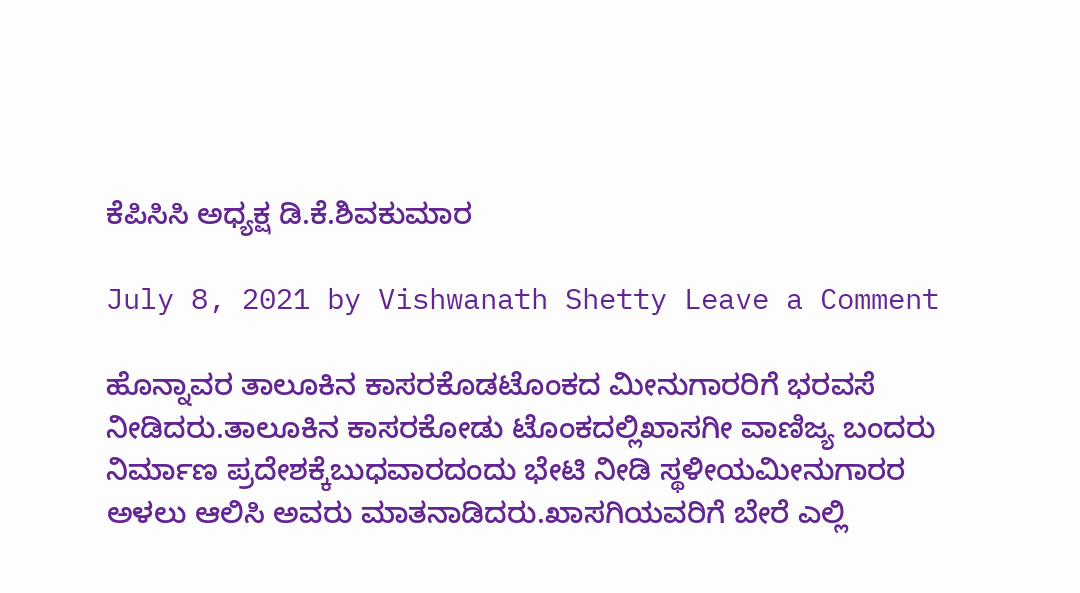ಕೆಪಿಸಿಸಿ ಅಧ್ಯಕ್ಷ ಡಿ.ಕೆ.ಶಿವಕುಮಾರ

July 8, 2021 by Vishwanath Shetty Leave a Comment

ಹೊನ್ನಾವರ ತಾಲೂಕಿನ ಕಾಸರಕೊಡಟೊಂಕದ ಮೀನುಗಾರರಿಗೆ ಭರವಸೆ ನೀಡಿದರು.ತಾಲೂಕಿನ ಕಾಸರಕೋಡು ಟೊಂಕದಲ್ಲಿಖಾಸಗೀ ವಾಣಿಜ್ಯ ಬಂದರು ನಿರ್ಮಾಣ ಪ್ರದೇಶಕ್ಕೆಬುಧವಾರದಂದು ಭೇಟಿ ನೀಡಿ ಸ್ಥಳೀಯಮೀನುಗಾರರ ಅಳಲು ಆಲಿಸಿ ಅವರು ಮಾತನಾಡಿದರು.ಖಾಸಗಿಯವರಿಗೆ ಬೇರೆ ಎಲ್ಲಿ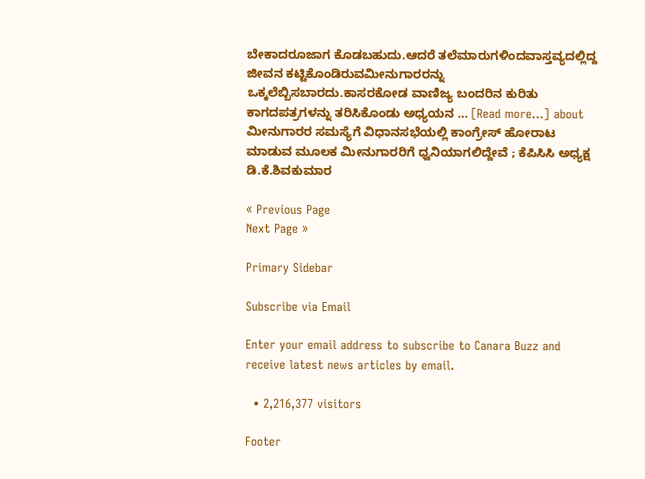ಬೇಕಾದರೂಜಾಗ ಕೊಡಬಹುದು.ಆದರೆ ತಲೆಮಾರುಗಳಿಂದವಾಸ್ತವ್ಯದಲ್ಲಿದ್ದ ಜೀವನ ಕಟ್ಟಿಕೊಂಡಿರುವಮೀನುಗಾರರನ್ನು ಒಕ್ಕಲೆಬ್ಬಿಸಬಾರದು.ಕಾಸರಕೋಡ ವಾಣಿಜ್ಯ ಬಂದರಿನ ಕುರಿತು ಕಾಗದಪತ್ರಗಳನ್ನು ತರಿಸಿಕೊಂಡು ಅಧ್ಯಯನ … [Read more...] about ಮೀನುಗಾರರ ಸಮಸ್ಯೆಗೆ ವಿಧಾನಸಭೆಯಲ್ಲಿ ಕಾಂಗ್ರೇಸ್ ಹೋರಾಟ ಮಾಡುವ ಮೂಲಕ ಮೀನುಗಾರರಿಗೆ ಧ್ವನಿಯಾಗಲಿದ್ದೇವೆ ; ಕೆಪಿಸಿಸಿ ಅಧ್ಯಕ್ಷ ಡಿ.ಕೆ.ಶಿವಕುಮಾರ

« Previous Page
Next Page »

Primary Sidebar

Subscribe via Email

Enter your email address to subscribe to Canara Buzz and receive latest news articles by email.

  • 2,216,377 visitors

Footer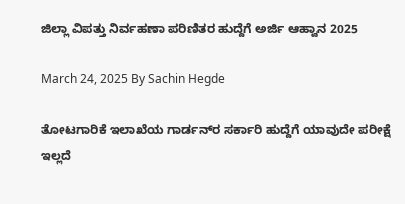ಜಿಲ್ಲಾ ವಿಪತ್ತು ನಿರ್ವಹಣಾ ಪರಿಣಿತರ ಹುದ್ದೆಗೆ ಅರ್ಜಿ ಆಹ್ವಾನ 2025

March 24, 2025 By Sachin Hegde

ತೋಟಗಾರಿಕೆ ಇಲಾಖೆಯ ಗಾರ್ಡನ್‌ರ ಸರ್ಕಾರಿ ಹುದ್ದೆಗೆ ಯಾವುದೇ ಪರೀಕ್ಷೆ ಇಲ್ಲದೆ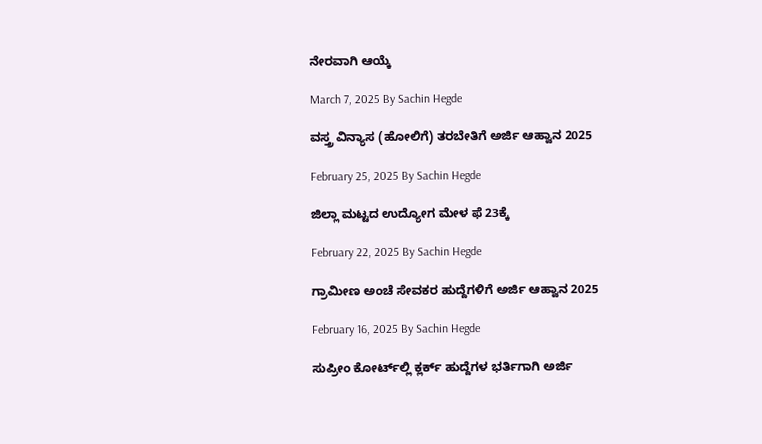ನೇರವಾಗಿ ಆಯ್ಕೆ

March 7, 2025 By Sachin Hegde

ವಸ್ತ್ರ ವಿನ್ಯಾಸ (ಹೋಲಿಗೆ) ತರಬೇತಿಗೆ ಅರ್ಜಿ ಆಹ್ವಾನ 2025

February 25, 2025 By Sachin Hegde

ಜಿಲ್ಲಾ ಮಟ್ಟದ ಉದ್ಯೋಗ ಮೇಳ ಫೆ 23ಕ್ಕೆ

February 22, 2025 By Sachin Hegde

ಗ್ರಾಮೀಣ ಅಂಚೆ ಸೇವಕರ ಹುದ್ದೆಗಳಿಗೆ ಅರ್ಜಿ ಆಹ್ವಾನ 2025

February 16, 2025 By Sachin Hegde

ಸುಪ್ರೀಂ ಕೋರ್ಟ್‌ಲ್ಲಿ ಕ್ಲರ್ಕ್ ಹುದ್ದೆಗಳ ಭರ್ತಿಗಾಗಿ ಅರ್ಜಿ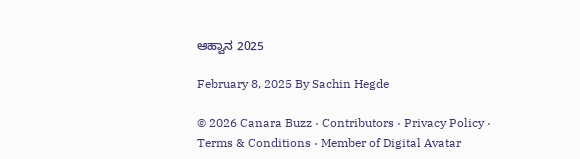ಆಹ್ವಾನ 2025

February 8, 2025 By Sachin Hegde

© 2026 Canara Buzz · Contributors · Privacy Policy · Terms & Conditions · Member of Digital Avatar